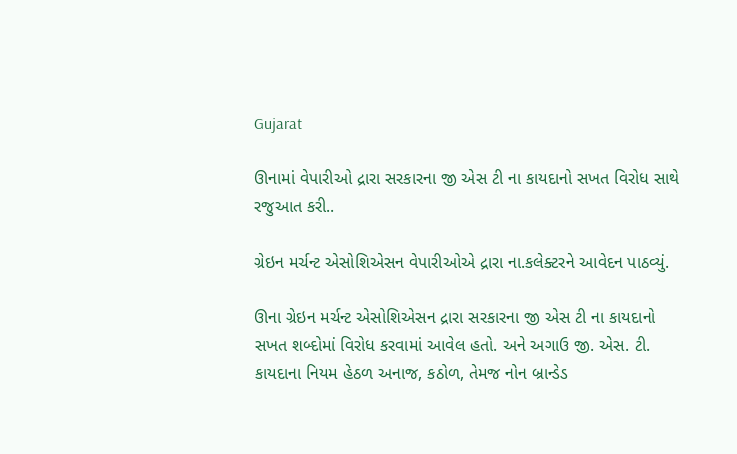Gujarat

ઊનામાં વેપારીઓ દ્રારા સરકારના જી એસ ટી ના કાયદાનો સખત વિરોધ સાથે રજુઆત કરી..

ગ્રેઇન મર્ચન્ટ એસોશિએસન વેપારીઓએ દ્રારા ના.કલેક્ટરને આવેદન પાઠવ્યું.

ઊના ગ્રેઇન મર્ચન્ટ એસોશિએસન દ્રારા સરકારના જી એસ ટી ના કાયદાનો સખત શબ્દોમાં વિરોધ કરવામાં આવેલ હતો. અને અગાઉ જી. એસ. ટી. કાયદાના નિયમ હેઠળ અનાજ, કઠોળ, તેમજ નોન બ્રાન્ડેડ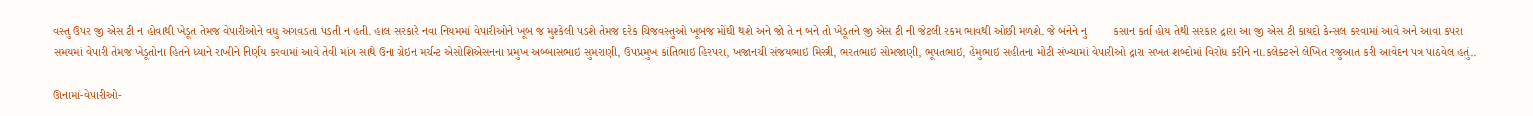વસ્તુ ઉપર જી એસ ટી ન હોવાથી ખેડૂત તેમજ વેપારીઓને વધુ અગવડતા પડતી ન હતી. હાલ સરકારે નવા નિયમમાં વેપારીઓને ખૂબ જ મુશ્કેલી પડશે તેમજ દરેક ચિજવસ્તુઓ ખૂબજ મોંઘી થશે અને જો તે ન બને તો ખેડૂતને જી એસ ટી ની જેટલી રકમ ભાવથી ઓછી મળશે. જે બંનેને નુ        કસાન કર્તા હોય તેથી સરકાર દ્રારા આ જી એસ ટી કાયદો કેન્સલ કરવામાં આવે અને આવા કપરા સમયમાં વેપારી તેમજ ખેડૂતોના હિતને ધ્યાને રાખીને નિર્ણય કરવામાં આવે તેવી માંગ સાથે ઉના ગ્રેઇન મર્ચન્ટ એસોશિએસનના પ્રમુખ અબ્બાસભાઇ સુમરાણી, ઉપપ્રમુખ કાંતિભાઇ હિરપરા, ખજાનચી સંજયભાઇ મિસ્ત્રી, ભરતભાઇ સોમજાણી, ભૂપતભાઇ, હેમુભાઇ સહીતના મોટી સંખ્યામાં વેપારીઓ દ્રારા સખત શબ્દોમાં વિરોધ કરીને ના.કલેક્ટરને લેખિત રજુઆત કરી આવેદન પત્ર પાઠવેલ હતું..

ઊનામાં-વેપારીઓ-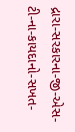દ્રારા-સરકારના-જી-એસ-ટી-ના-કાયદાનો-સખત-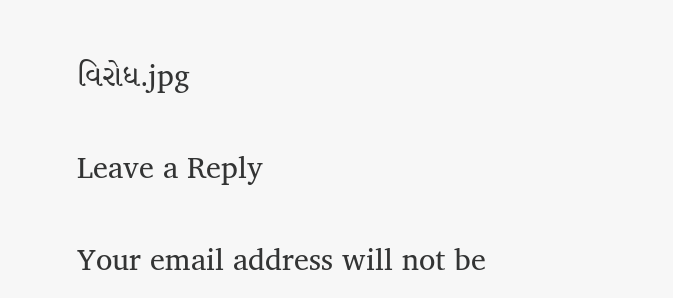વિરોધ.jpg

Leave a Reply

Your email address will not be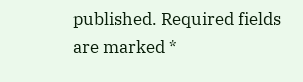published. Required fields are marked *